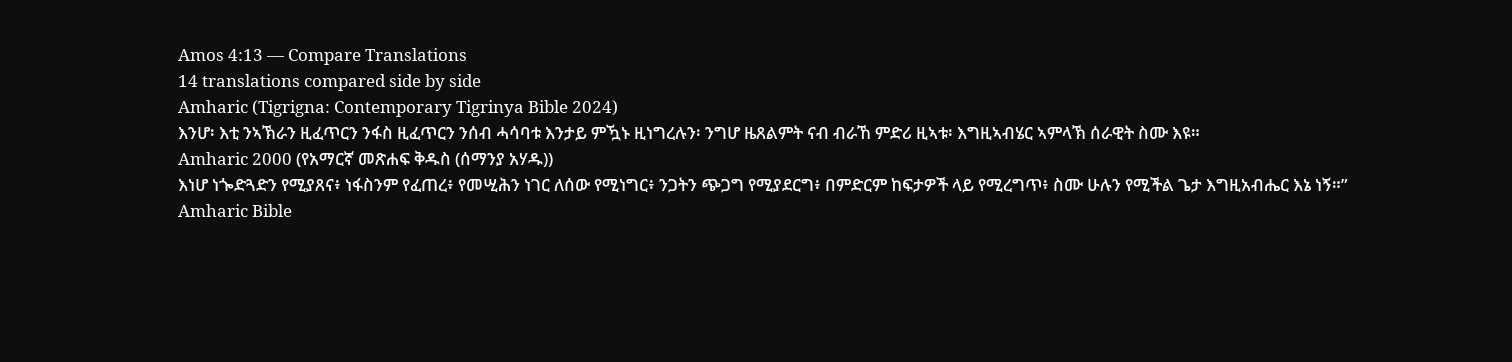Amos 4:13 — Compare Translations
14 translations compared side by side
Amharic (Tigrigna: Contemporary Tigrinya Bible 2024)
እንሆ፡ እቲ ንኣኽራን ዚፈጥርን ንፋስ ዚፈጥርን ንሰብ ሓሳባቱ እንታይ ምዃኑ ዚነግረሉን፡ ንግሆ ዜጸልምት ናብ ብራኸ ምድሪ ዚኣቱ፡ እግዚኣብሄር ኣምላኽ ሰራዊት ስሙ እዩ።
Amharic 2000 (የአማርኛ መጽሐፍ ቅዱስ (ሰማንያ አሃዱ))
እነሆ ነጐድጓድን የሚያጸና፥ ነፋስንም የፈጠረ፥ የመሢሕን ነገር ለሰው የሚነግር፥ ንጋትን ጭጋግ የሚያደርግ፥ በምድርም ከፍታዎች ላይ የሚረግጥ፥ ስሙ ሁሉን የሚችል ጌታ እግዚአብሔር እኔ ነኝ።”
Amharic Bible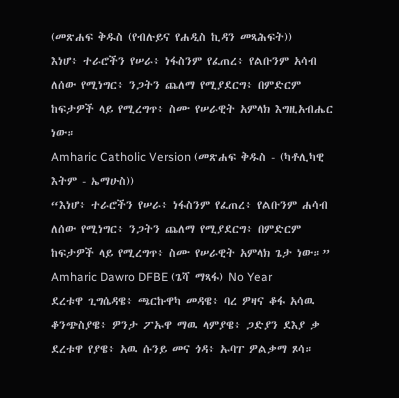(መጽሐፍ ቅዱስ (የብሉይና የሐዲስ ኪዳን መጻሕፍት))
እነሆ፥ ተራሮችን የሠራ፥ ነፋስንም የፈጠረ፥ የልቡንም አሳብ ለሰው የሚነግር፥ ንጋትን ጨለማ የሚያደርግ፥ በምድርም ከፍታዎች ላይ የሚረግጥ፥ ስሙ የሠራዊት አምላክ እግዚአብሔር ነው።
Amharic Catholic Version (መጽሐፍ ቅዱስ - (ካቶሊካዊ እትም - ኤማሁስ))
“እነሆ፥ ተራሮችን የሠራ፥ ነፋስንም የፈጠረ፥ የልቡንም ሐሳብ ለሰው የሚነግር፥ ንጋትን ጨለማ የሚያደርግ፥ በምድርም ከፍታዎች ላይ የሚረግጥ፥ ስሙ የሠራዊት አምላክ ጌታ ነው።”
Amharic Dawro DFBE (ጌሻ ማጻፋ) No Year
ደረቱዋ ጊግሴዳዌ፥ ጫርኩዋካ መዳዌ፥ ባረ ዎዛና ቆፋ አሳዉ ቆንጭስያዌ፥ ዎንታ ፖኡዋ ማዉ ላምያዌ፥ ጋድያን ደእያ ቃ ደረቱዋ የያዌ፥ አዉ ሱንይ መና ጎዳ፥ ኡባፐ ዎልቃማ ጾሳ።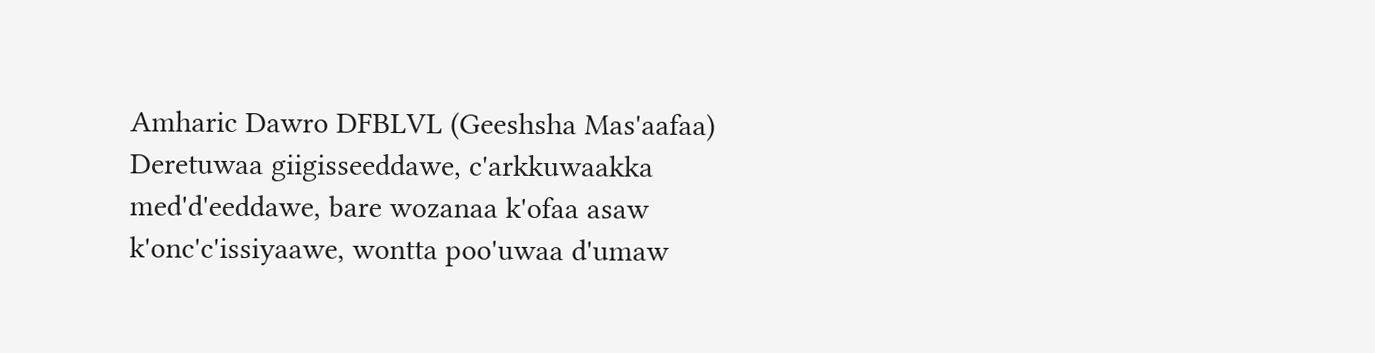Amharic Dawro DFBLVL (Geeshsha Mas'aafaa)
Deretuwaa giigisseeddawe, c'arkkuwaakka med'd'eeddawe, bare wozanaa k'ofaa asaw k'onc'c'issiyaawe, wontta poo'uwaa d'umaw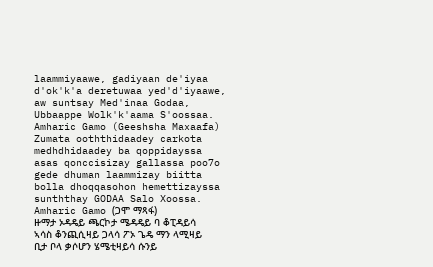laammiyaawe, gadiyaan de'iyaa d'ok'k'a deretuwaa yed'd'iyaawe, aw suntsay Med'inaa Godaa, Ubbaappe Wolk'k'aama S'oossaa.
Amharic Gamo (Geeshsha Maxaafa)
Zumata ooththidaadey carkota medhdhidaadey ba qoppidayssa asas qonccisizay gallassa poo7o gede dhuman laammizay biitta bolla dhoqqasohon hemettizayssa sunththay GODAA Salo Xoossa.
Amharic Gamo (ጋሞ ማጻፋ)
ዙማታ ኦዳዴይ ጫርኮታ ሜዳዴይ ባ ቆፒዳይሳ ኣሳስ ቆንጪሲዛይ ጋላሳ ፖኦ ጌዴ ማን ላሚዛይ ቢታ ቦላ ቃሶሆን ሄሜቲዛይሳ ሱንይ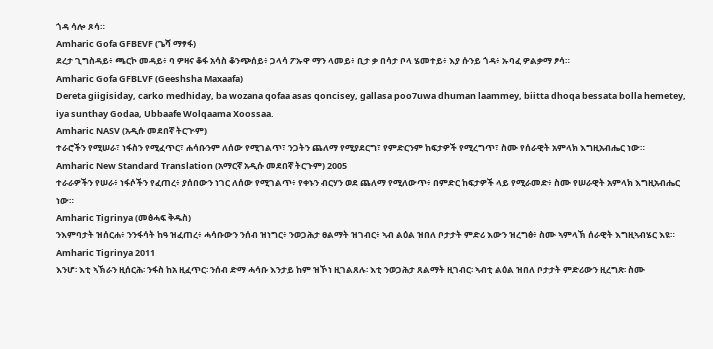ጎዳ ሳሎ ጾሳ።
Amharic Gofa GFBEVF (ጌሻ ማፃፋ)
ደረታ ጊግስዳይ፥ ጫርኮ መዳይ፥ ባ ዎዛና ቆፋ አሳስ ቆንጭሰይ፥ ጋላሳ ፖኡዋ ማን ላመይ፥ ቢታ ቃ በሳታ ቦላ ሄመተይ፥ እያ ሱንይ ጎዳ፥ ኡባፈ ዎልቃማ ፆሳ።
Amharic Gofa GFBLVF (Geeshsha Maxaafa)
Dereta giigisiday, carko medhiday, ba wozana qofaa asas qoncisey, gallasa poo7uwa dhuman laammey, biitta dhoqa bessata bolla hemetey, iya sunthay Godaa, Ubbaafe Wolqaama Xoossaa.
Amharic NASV (አዲሱ መደበኛ ትርጒም)
ተራሮችን የሚሠራ፣ ነፋስን የሚፈጥር፣ ሐሳቡንም ለሰው የሚገልጥ፣ ንጋትን ጨለማ የሚያደርግ፣ የምድርንም ከፍታዎች የሚረግጥ፣ ስሙ የሰራዊት አምላክ እግዚአብሔር ነው።
Amharic New Standard Translation (አማርኛ አዲሱ መደበኛ ትርጉም) 2005
ተራራዎችን የሠራ፥ ነፋሶችን የፈጠረ፥ ያሰበውን ነገር ለሰው የሚገልጥ፥ የቀኑን ብርሃን ወደ ጨለማ የሚለውጥ፥ በምድር ከፍታዎች ላይ የሚራመድ፥ ስሙ የሠራዊት አምላክ እግዚአብሔር ነው።
Amharic Tigrinya (መፅሓፍ ቅዱስ)
ንእምባታት ዝሰርሐ፥ ንንፋሳት ከዓ ዝፈጠረ፥ ሓሳቡውን ንሰብ ዝነግር፥ ንወጋሕታ ፀልማት ዝገብር፥ ኣብ ልዕል ዝበለ ቦታታት ምድሪ እውን ዝረግፅ፥ ስሙ ኣምላኽ ሰራዊት እግዚኣብሄር እዩ።
Amharic Tigrinya 2011
እንሆ፡ እቲ ኣኽራን ዚሰርሕ፡ ንፋስ ከአ ዚፈጥር፡ ንሰብ ድማ ሓሳቡ እንታይ ከም ዝኾነ ዚገልጸሉ፡ እቲ ንወጋሕታ ጸልማት ዚገብር፡ ኣብቲ ልዕል ዝበለ ቦታታት ምድሪውን ዚረግጽ፡ ስሙ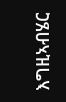እግዚኣብሄር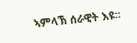ኣምላኽ ሰራዊት እዩ።